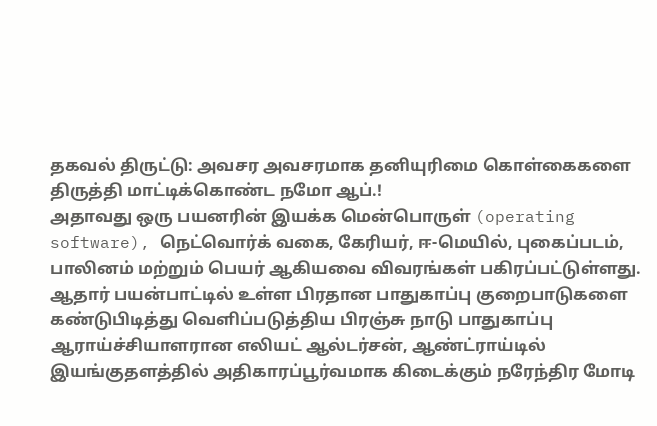தகவல் திருட்டு: அவசர அவசரமாக தனியுரிமை கொள்கைகளை திருத்தி மாட்டிக்கொண்ட நமோ ஆப்.!
அதாவது ஒரு பயனரின் இயக்க மென்பொருள் (operating software), நெட்வொர்க் வகை, கேரியர், ஈ-மெயில், புகைப்படம், பாலினம் மற்றும் பெயர் ஆகியவை விவரங்கள் பகிரப்பட்டுள்ளது.
ஆதார் பயன்பாட்டில் உள்ள பிரதான பாதுகாப்பு குறைபாடுகளை கண்டுபிடித்து வெளிப்படுத்திய பிரஞ்சு நாடு பாதுகாப்பு ஆராய்ச்சியாளரான எலியட் ஆல்டர்சன், ஆண்ட்ராய்டில் இயங்குதளத்தில் அதிகாரப்பூர்வமாக கிடைக்கும் நரேந்திர மோடி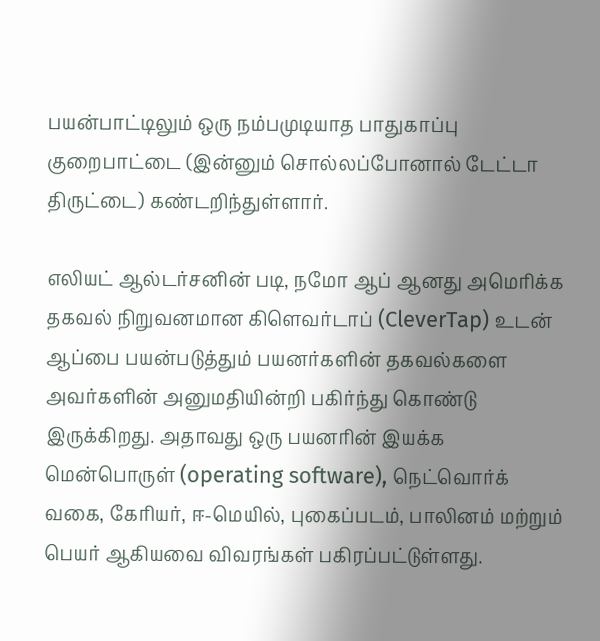பயன்பாட்டிலும் ஒரு நம்பமுடியாத பாதுகாப்பு குறைபாட்டை (இன்னும் சொல்லப்போனால் டேட்டா திருட்டை) கண்டறிந்துள்ளார்.

எலியட் ஆல்டர்சனின் படி, நமோ ஆப் ஆனது அமெரிக்க தகவல் நிறுவனமான கிளெவர்டாப் (CleverTap) உடன் ஆப்பை பயன்படுத்தும் பயனர்களின் தகவல்களை அவர்களின் அனுமதியின்றி பகிர்ந்து கொண்டு இருக்கிறது. அதாவது ஒரு பயனரின் இயக்க மென்பொருள் (operating software), நெட்வொர்க் வகை, கேரியர், ஈ-மெயில், புகைப்படம், பாலினம் மற்றும் பெயர் ஆகியவை விவரங்கள் பகிரப்பட்டுள்ளது.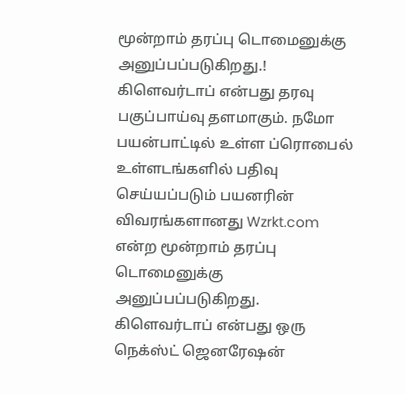மூன்றாம் தரப்பு டொமைனுக்கு அனுப்பப்படுகிறது.!
கிளெவர்டாப் என்பது தரவு பகுப்பாய்வு தளமாகும். நமோ பயன்பாட்டில் உள்ள ப்ரொபைல் உள்ளடங்களில் பதிவு செய்யப்படும் பயனரின் விவரங்களானது Wzrkt.com என்ற மூன்றாம் தரப்பு டொமைனுக்கு அனுப்பப்படுகிறது. கிளெவர்டாப் என்பது ஒரு நெக்ஸ்ட் ஜெனரேஷன்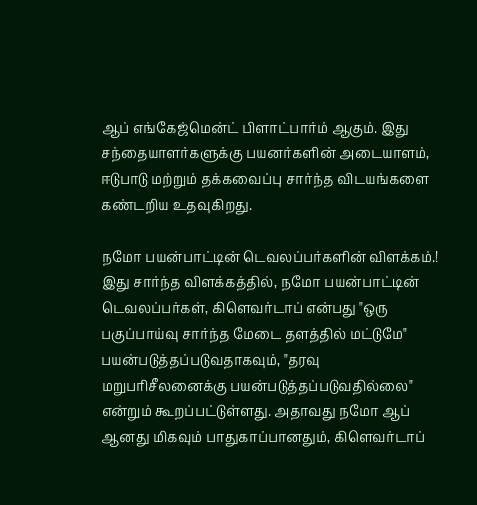ஆப் எங்கேஜ்மென்ட் பிளாட்பார்ம் ஆகும். இது சந்தையாளர்களுக்கு பயனர்களின் அடையாளம், ஈடுபாடு மற்றும் தக்கவைப்பு சார்ந்த விடயங்களை கண்டறிய உதவுகிறது.

நமோ பயன்பாட்டின் டெவலப்பர்களின் விளக்கம்.!
இது சார்ந்த விளக்கத்தில், நமோ பயன்பாட்டின் டெவலப்பர்கள், கிளெவர்டாப் என்பது "ஒரு பகுப்பாய்வு சார்ந்த மேடை தளத்தில் மட்டுமே" பயன்படுத்தப்படுவதாகவும், "தரவு மறுபரிசீலனைக்கு பயன்படுத்தப்படுவதில்லை" என்றும் கூறப்பட்டுள்ளது. அதாவது நமோ ஆப் ஆனது மிகவும் பாதுகாப்பானதும், கிளெவர்டாப்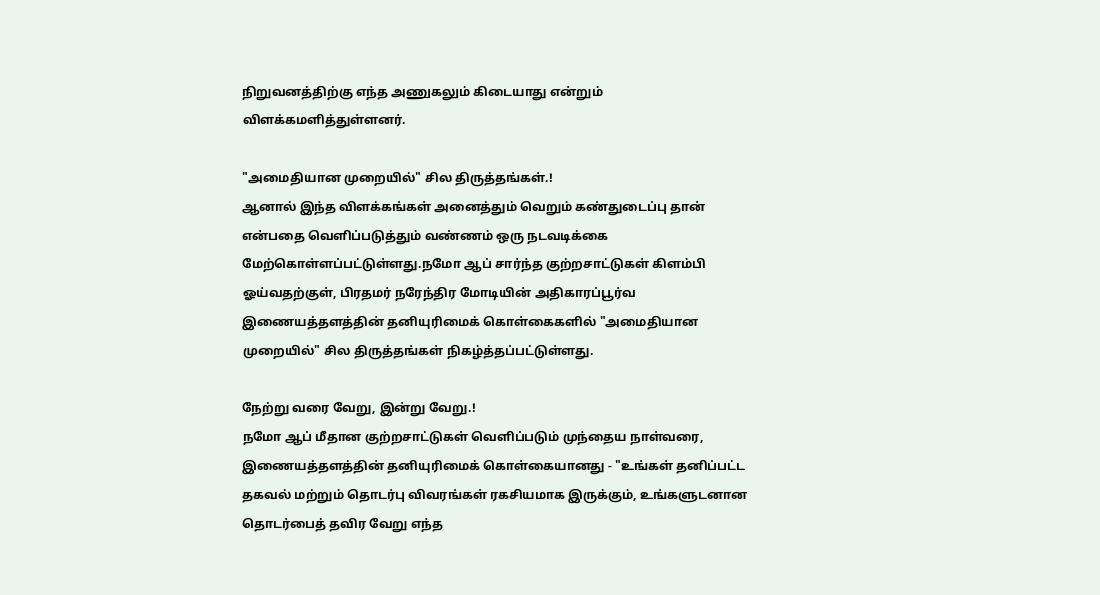நிறுவனத்திற்கு எந்த அணுகலும் கிடையாது என்றும் விளக்கமளித்துள்ளனர்.

"அமைதியான முறையில்" சில திருத்தங்கள்.!
ஆனால் இந்த விளக்கங்கள் அனைத்தும் வெறும் கண்துடைப்பு தான் என்பதை வெளிப்படுத்தும் வண்ணம் ஒரு நடவடிக்கை மேற்கொள்ளப்பட்டுள்ளது.நமோ ஆப் சார்ந்த குற்றசாட்டுகள் கிளம்பி ஓய்வதற்குள், பிரதமர் நரேந்திர மோடியின் அதிகாரப்பூர்வ இணையத்தளத்தின் தனியுரிமைக் கொள்கைகளில் "அமைதியான முறையில்" சில திருத்தங்கள் நிகழ்த்தப்பட்டுள்ளது.

நேற்று வரை வேறு, இன்று வேறு.!
நமோ ஆப் மீதான குற்றசாட்டுகள் வெளிப்படும் முந்தைய நாள்வரை, இணையத்தளத்தின் தனியுரிமைக் கொள்கையானது - "உங்கள் தனிப்பட்ட தகவல் மற்றும் தொடர்பு விவரங்கள் ரகசியமாக இருக்கும், உங்களுடனான தொடர்பைத் தவிர வேறு எந்த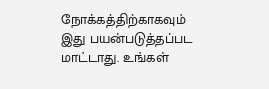நோக்கத்திற்காகவும் இது பயன்படுத்தப்பட மாட்டாது. உங்கள்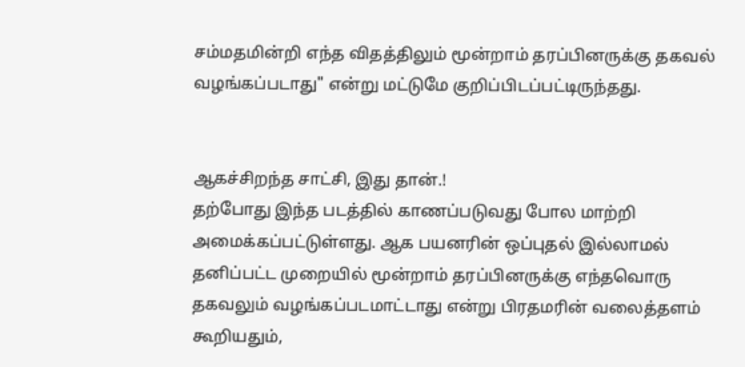சம்மதமின்றி எந்த விதத்திலும் மூன்றாம் தரப்பினருக்கு தகவல் வழங்கப்படாது" என்று மட்டுமே குறிப்பிடப்பட்டிருந்தது.


ஆகச்சிறந்த சாட்சி, இது தான்.!
தற்போது இந்த படத்தில் காணப்படுவது போல மாற்றி அமைக்கப்பட்டுள்ளது. ஆக பயனரின் ஒப்புதல் இல்லாமல் தனிப்பட்ட முறையில் மூன்றாம் தரப்பினருக்கு எந்தவொரு தகவலும் வழங்கப்படமாட்டாது என்று பிரதமரின் வலைத்தளம் கூறியதும்,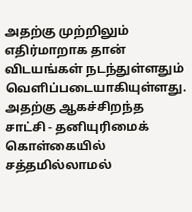அதற்கு முற்றிலும் எதிர்மாறாக தான் விடயங்கள் நடந்துள்ளதும் வெளிப்படையாகியுள்ளது. அதற்கு ஆகச்சிறந்த சாட்சி - தனியுரிமைக் கொள்கையில் சத்தமில்லாமல்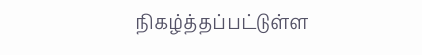நிகழ்த்தப்பட்டுள்ள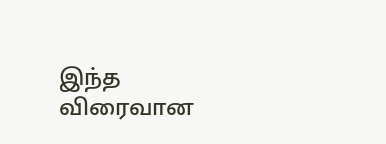இந்த விரைவான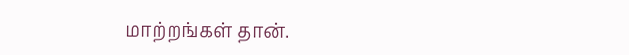மாற்றங்கள் தான்.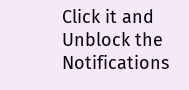Click it and Unblock the Notifications